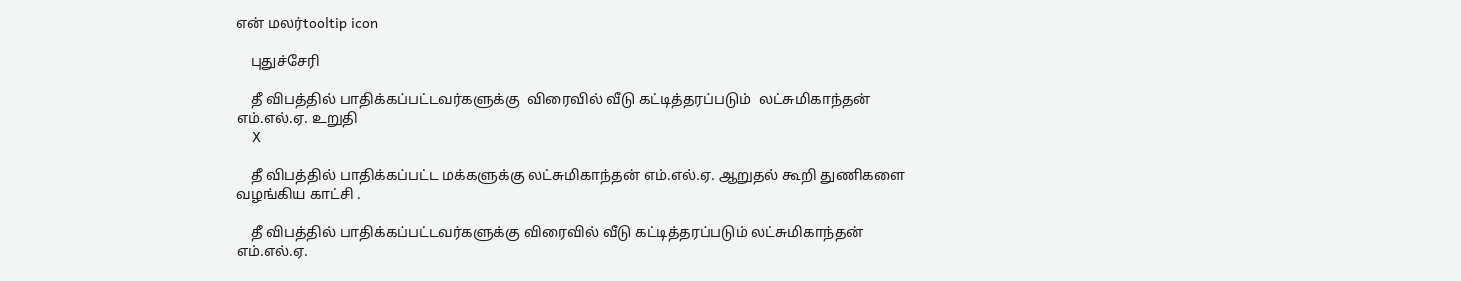என் மலர்tooltip icon

    புதுச்சேரி

    தீ விபத்தில் பாதிக்கப்பட்டவர்களுக்கு  விரைவில் வீடு கட்டித்தரப்படும்  லட்சுமிகாந்தன் எம்.எல்.ஏ. உறுதி
    X

    தீ விபத்தில் பாதிக்கப்பட்ட மக்களுக்கு லட்சுமிகாந்தன் எம்.எல்.ஏ. ஆறுதல் கூறி துணிகளை வழங்கிய காட்சி .

    தீ விபத்தில் பாதிக்கப்பட்டவர்களுக்கு விரைவில் வீடு கட்டித்தரப்படும் லட்சுமிகாந்தன் எம்.எல்.ஏ.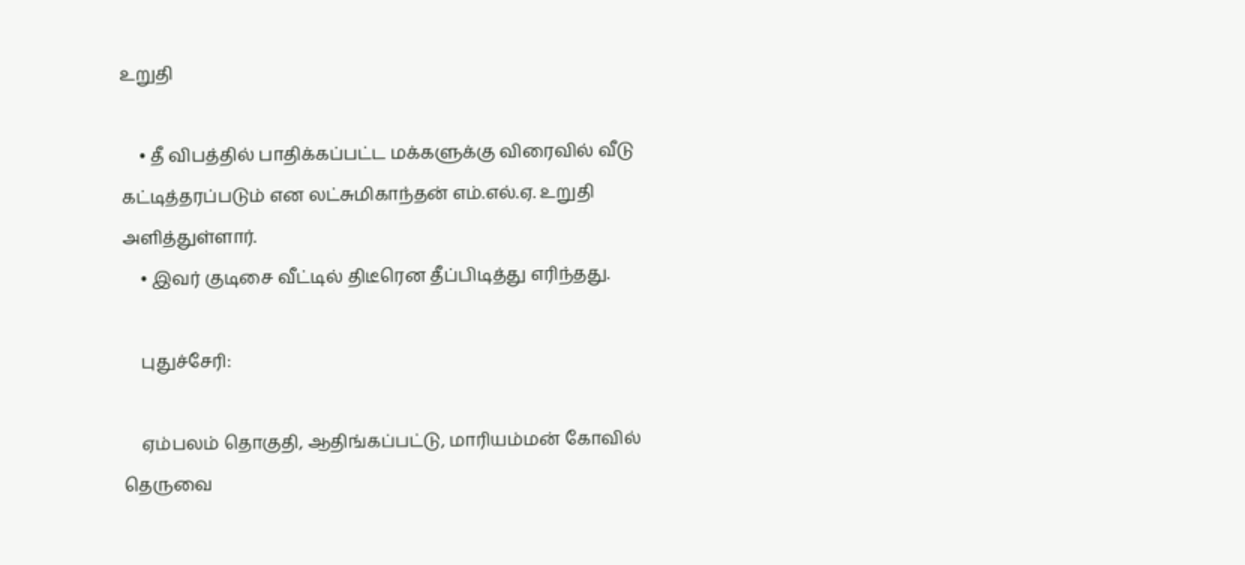உறுதி

    • தீ விபத்தில் பாதிக்கப்பட்ட மக்களுக்கு விரைவில் வீடு கட்டித்தரப்படும் என லட்சுமிகாந்தன் எம்.எல்.ஏ. உறுதி அளித்துள்ளார்.
    • இவர் குடிசை வீட்டில் திடீரென தீப்பிடித்து எரிந்தது.

    புதுச்சேரி:

    ஏம்பலம் தொகுதி, ஆதிங்கப்பட்டு, மாரியம்மன் கோவில் தெருவை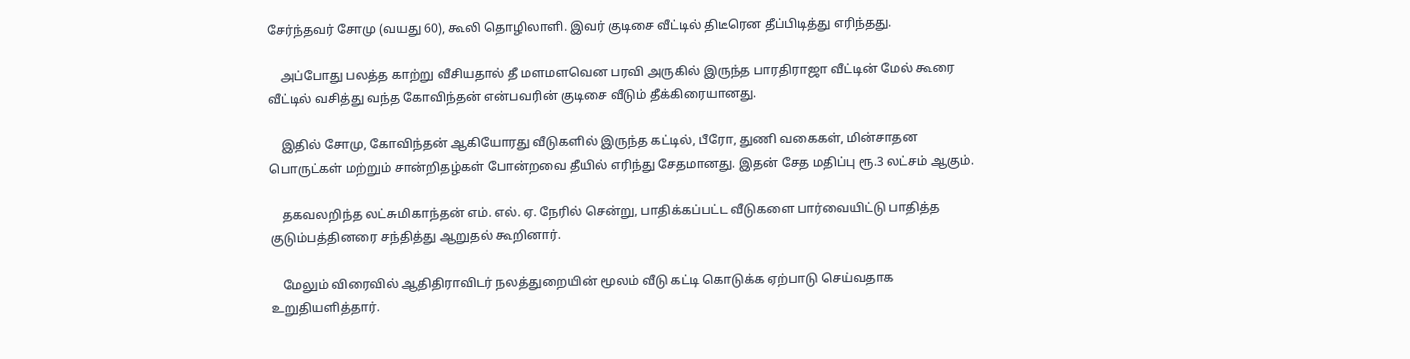சேர்ந்தவர் சோமு (வயது 60), கூலி தொழிலாளி. இவர் குடிசை வீட்டில் திடீரென தீப்பிடித்து எரிந்தது.

    அப்போது பலத்த காற்று வீசியதால் தீ மளமளவென பரவி அருகில் இருந்த பாரதிராஜா வீட்டின் மேல் கூரை வீட்டில் வசித்து வந்த கோவிந்தன் என்பவரின் குடிசை வீடும் தீக்கிரையானது.

    இதில் சோமு, கோவிந்தன் ஆகியோரது வீடுகளில் இருந்த கட்டில், பீரோ, துணி வகைகள், மின்சாதன பொருட்கள் மற்றும் சான்றிதழ்கள் போன்றவை தீயில் எரிந்து சேதமானது. இதன் சேத மதிப்பு ரூ.3 லட்சம் ஆகும்.

    தகவலறிந்த லட்சுமிகாந்தன் எம். எல். ஏ. நேரில் சென்று, பாதிக்கப்பட்ட வீடுகளை பார்வையிட்டு பாதித்த குடும்பத்தினரை சந்தித்து ஆறுதல் கூறினார்.

    மேலும் விரைவில் ஆதிதிராவிடர் நலத்துறையின் மூலம் வீடு கட்டி கொடுக்க ஏற்பாடு செய்வதாக உறுதியளித்தார்.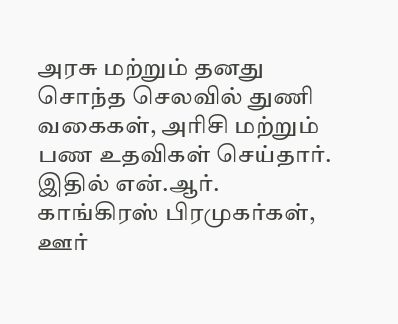அரசு மற்றும் தனது சொந்த செலவில் துணி வகைகள், அரிசி மற்றும் பண உதவிகள் செய்தார். இதில் என்.ஆர். காங்கிரஸ் பிரமுகர்கள், ஊர்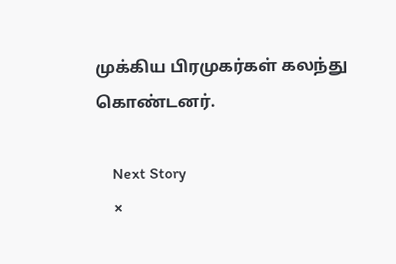முக்கிய பிரமுகர்கள் கலந்து கொண்டனர்.

    Next Story
    ×